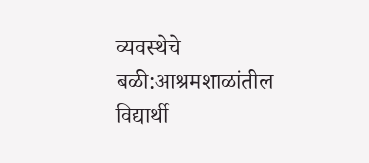व्यवस्थेचे बळी:आश्रमशाळांतील विद्यार्थी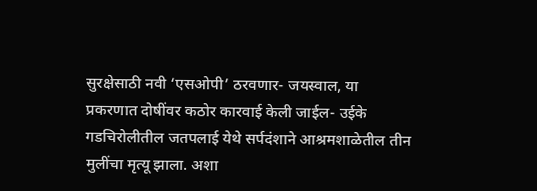सुरक्षेसाठी नवी ‘एसओपी’ ठरवणार- जयस्वाल, या प्रकरणात दोषींवर कठोर कारवाई केली जाईल- उईके
गडचिरोलीतील जतपलाई येथे सर्पदंशाने आश्रमशाळेतील तीन मुलींचा मृत्यू झाला. अशा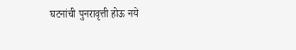घटनांची पुनरावृत्ती होऊ नये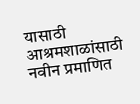यासाठी आश्रमशाळांसाठी नवीन प्रमाणित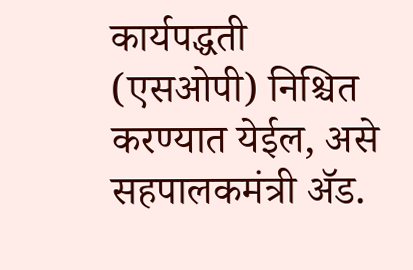कार्यपद्धती (एसओपी) निश्चित करण्यात येईल, असे सहपालकमंत्री ॲड.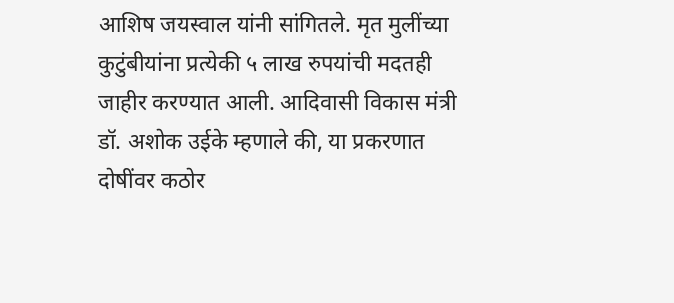आशिष जयस्वाल यांनी सांगितले. मृत मुलींच्या कुटुंबीयांना प्रत्येकी ५ लाख रुपयांची मदतही जाहीर करण्यात आली. आदिवासी विकास मंत्री डॉ. अशोक उईके म्हणाले की, या प्रकरणात दोषींवर कठोर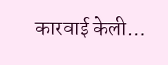कारवाई केली…